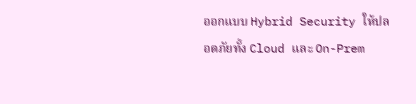ออกแบบ Hybrid Security ให้ปลอดภัยทั้ง Cloud และ On-Prem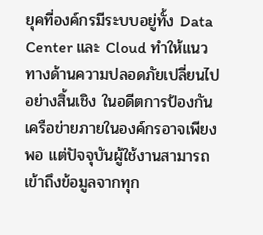ยุคที่องค์กรมีระบบอยู่ทั้ง Data Center และ Cloud ทำให้แนวทางด้านความปลอดภัยเปลี่ยนไปอย่างสิ้นเชิง ในอดีตการป้องกันเครือข่ายภายในองค์กรอาจเพียงพอ แต่ปัจจุบันผู้ใช้งานสามารถเข้าถึงข้อมูลจากทุก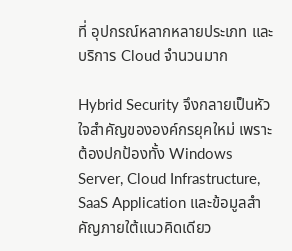ที่ อุปกรณ์หลากหลายประเภท และบริการ Cloud จำนวนมาก

Hybrid Security จึงกลายเป็นหัวใจสำคัญขององค์กรยุคใหม่ เพราะต้องปกป้องทั้ง Windows Server, Cloud Infrastructure, SaaS Application และข้อมูลสำคัญภายใต้แนวคิดเดียว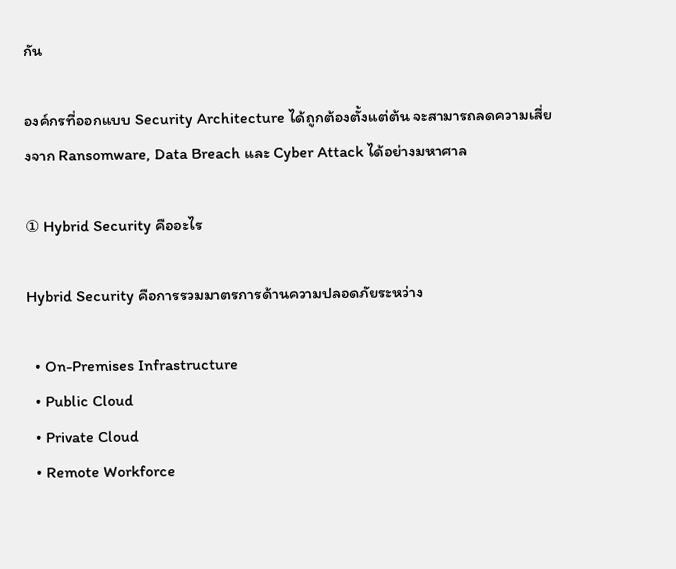กัน

องค์กรที่ออกแบบ Security Architecture ได้ถูกต้องตั้งแต่ต้น จะสามารถลดความเสี่ยงจาก Ransomware, Data Breach และ Cyber Attack ได้อย่างมหาศาล

① Hybrid Security คืออะไร

Hybrid Security คือการรวมมาตรการด้านความปลอดภัยระหว่าง

  • On-Premises Infrastructure
  • Public Cloud
  • Private Cloud
  • Remote Workforce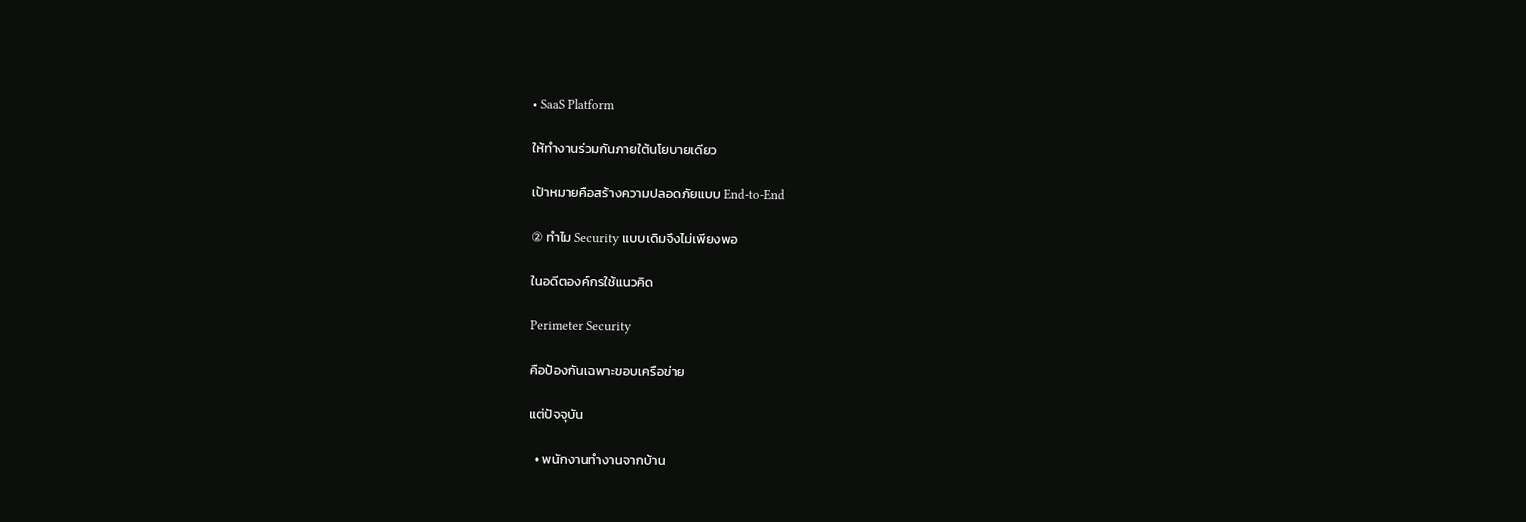• SaaS Platform

ให้ทำงานร่วมกันภายใต้นโยบายเดียว

เป้าหมายคือสร้างความปลอดภัยแบบ End-to-End

② ทำไม Security แบบเดิมจึงไม่เพียงพอ

ในอดีตองค์กรใช้แนวคิด

Perimeter Security

คือป้องกันเฉพาะขอบเครือข่าย

แต่ปัจจุบัน

  • พนักงานทำงานจากบ้าน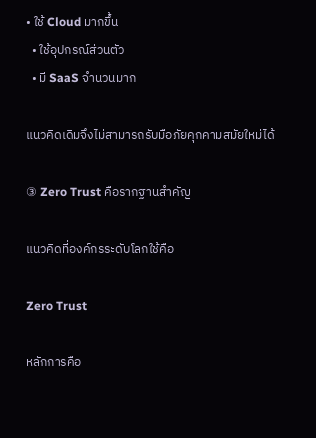• ใช้ Cloud มากขึ้น
  • ใช้อุปกรณ์ส่วนตัว
  • มี SaaS จำนวนมาก

แนวคิดเดิมจึงไม่สามารถรับมือภัยคุกคามสมัยใหม่ได้

③ Zero Trust คือรากฐานสำคัญ

แนวคิดที่องค์กรระดับโลกใช้คือ

Zero Trust

หลักการคือ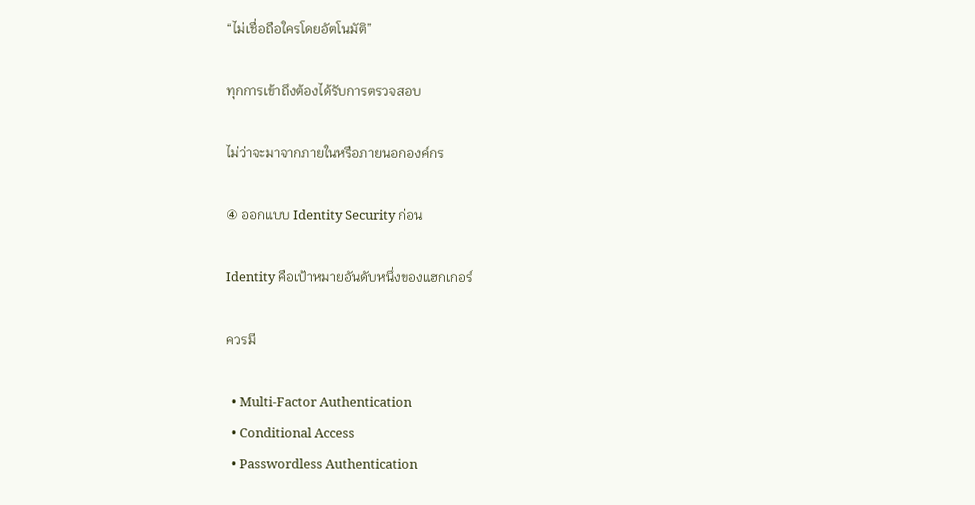“ไม่เชื่อถือใครโดยอัตโนมัติ”

ทุกการเข้าถึงต้องได้รับการตรวจสอบ

ไม่ว่าจะมาจากภายในหรือภายนอกองค์กร

④ ออกแบบ Identity Security ก่อน

Identity คือเป้าหมายอันดับหนึ่งของแฮกเกอร์

ควรมี

  • Multi-Factor Authentication
  • Conditional Access
  • Passwordless Authentication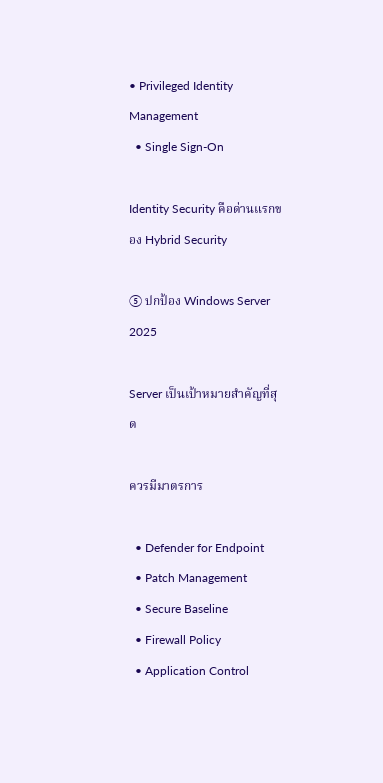• Privileged Identity Management
  • Single Sign-On

Identity Security คือด่านแรกของ Hybrid Security

⑤ ปกป้อง Windows Server 2025

Server เป็นเป้าหมายสำคัญที่สุด

ควรมีมาตรการ

  • Defender for Endpoint
  • Patch Management
  • Secure Baseline
  • Firewall Policy
  • Application Control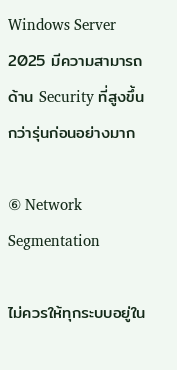Windows Server 2025 มีความสามารถด้าน Security ที่สูงขึ้นกว่ารุ่นก่อนอย่างมาก

⑥ Network Segmentation

ไม่ควรให้ทุกระบบอยู่ใน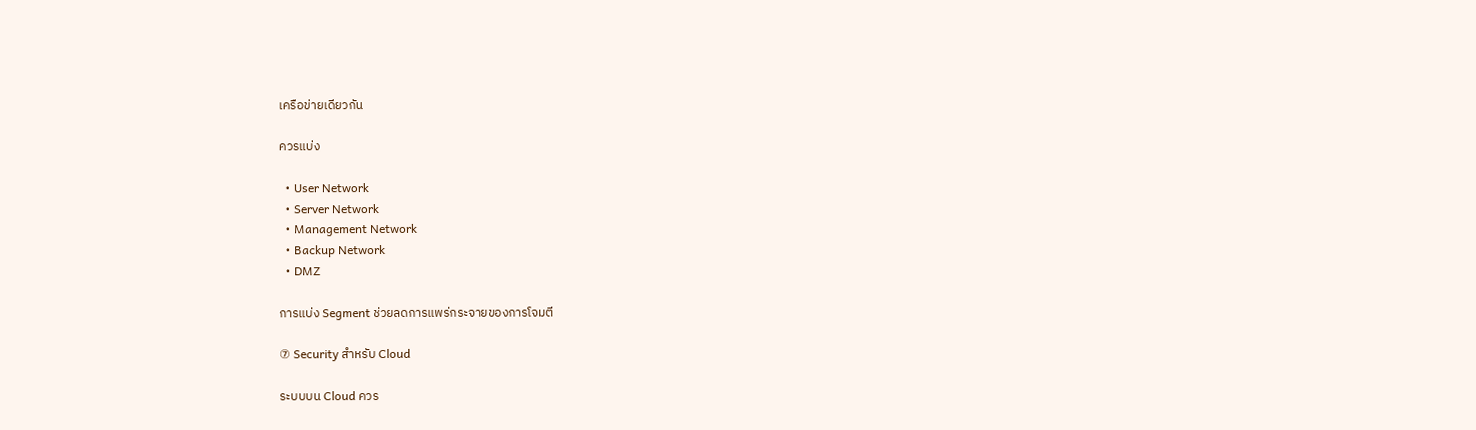เครือข่ายเดียวกัน

ควรแบ่ง

  • User Network
  • Server Network
  • Management Network
  • Backup Network
  • DMZ

การแบ่ง Segment ช่วยลดการแพร่กระจายของการโจมตี

⑦ Security สำหรับ Cloud

ระบบบน Cloud ควร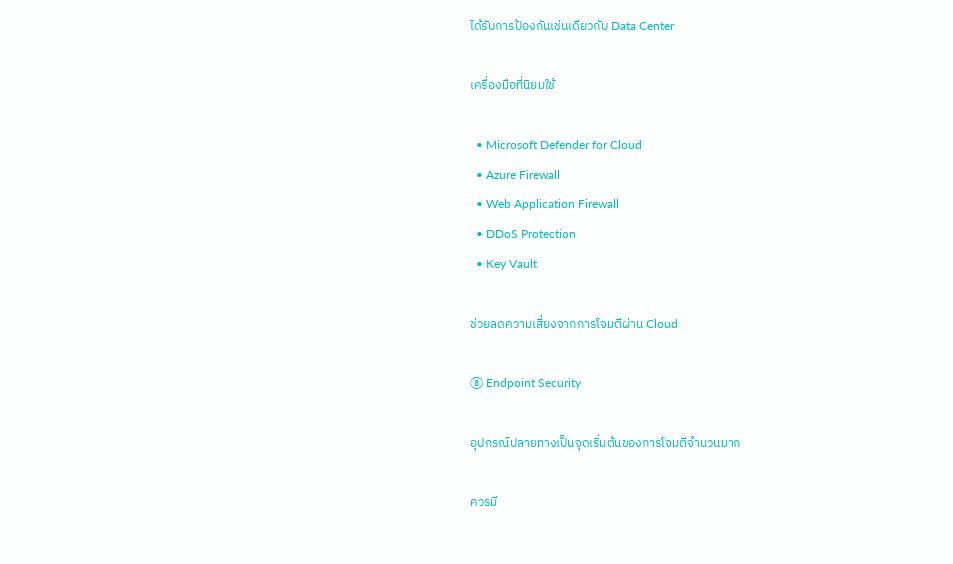ได้รับการป้องกันเช่นเดียวกับ Data Center

เครื่องมือที่นิยมใช้

  • Microsoft Defender for Cloud
  • Azure Firewall
  • Web Application Firewall
  • DDoS Protection
  • Key Vault

ช่วยลดความเสี่ยงจากการโจมตีผ่าน Cloud

⑧ Endpoint Security

อุปกรณ์ปลายทางเป็นจุดเริ่มต้นของการโจมตีจำนวนมาก

ควรมี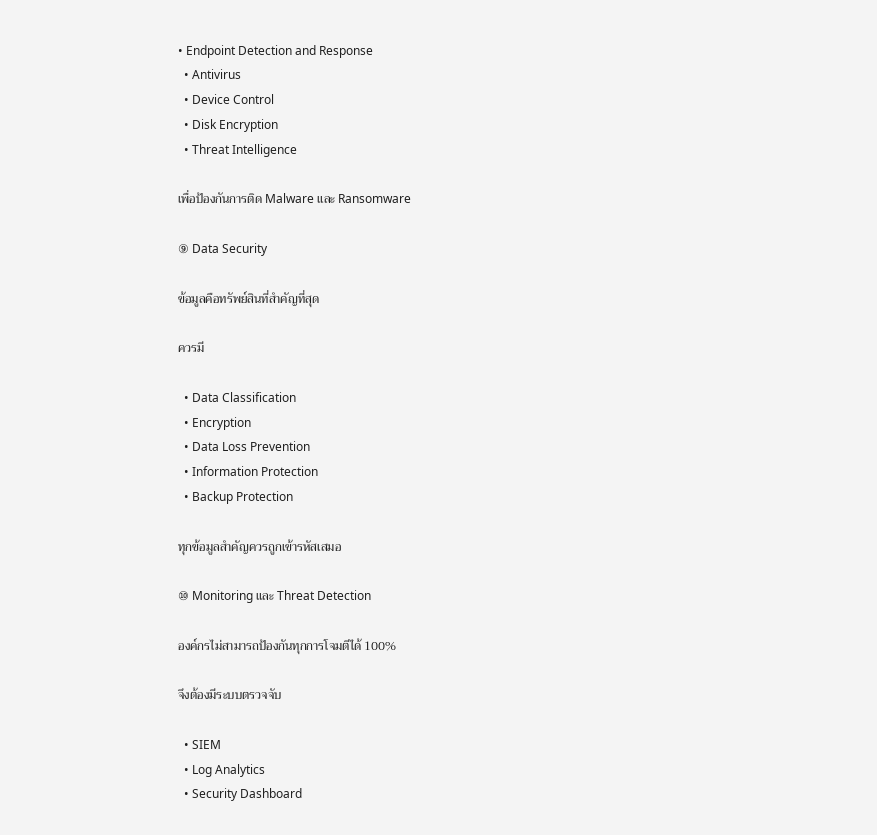• Endpoint Detection and Response
  • Antivirus
  • Device Control
  • Disk Encryption
  • Threat Intelligence

เพื่อป้องกันการติด Malware และ Ransomware

⑨ Data Security

ข้อมูลคือทรัพย์สินที่สำคัญที่สุด

ควรมี

  • Data Classification
  • Encryption
  • Data Loss Prevention
  • Information Protection
  • Backup Protection

ทุกข้อมูลสำคัญควรถูกเข้ารหัสเสมอ

⑩ Monitoring และ Threat Detection

องค์กรไม่สามารถป้องกันทุกการโจมตีได้ 100%

จึงต้องมีระบบตรวจจับ

  • SIEM
  • Log Analytics
  • Security Dashboard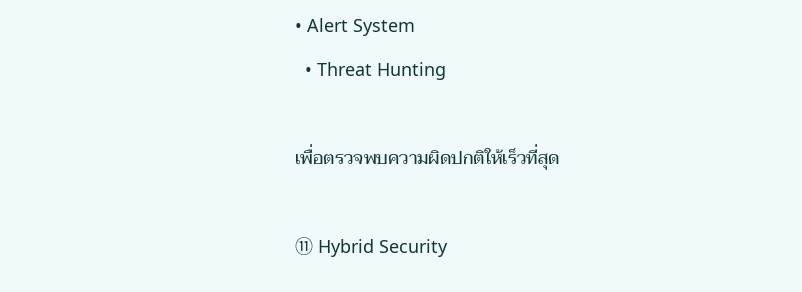• Alert System
  • Threat Hunting

เพื่อตรวจพบความผิดปกติให้เร็วที่สุด

⑪ Hybrid Security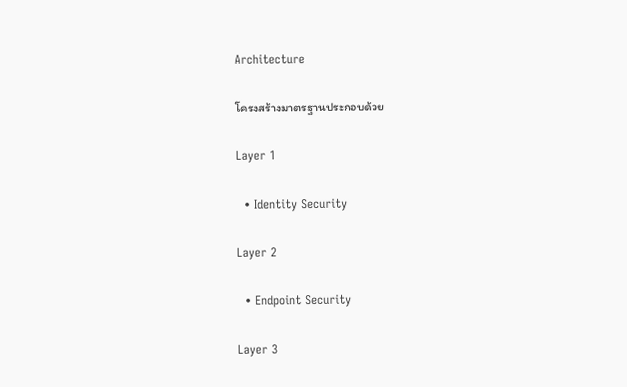Architecture

โครงสร้างมาตรฐานประกอบด้วย

Layer 1

  • Identity Security

Layer 2

  • Endpoint Security

Layer 3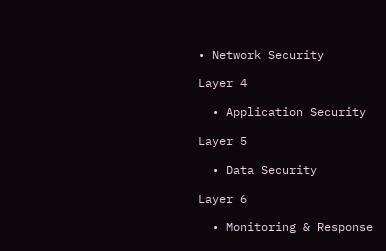• Network Security

Layer 4

  • Application Security

Layer 5

  • Data Security

Layer 6

  • Monitoring & Response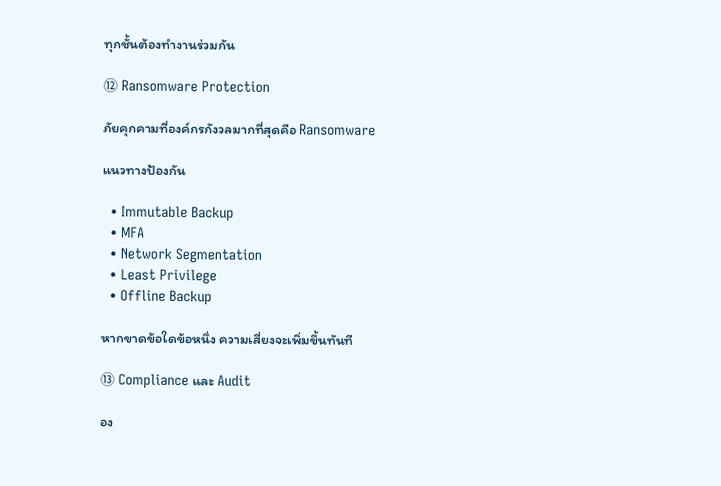ทุกชั้นต้องทำงานร่วมกัน

⑫ Ransomware Protection

ภัยคุกคามที่องค์กรกังวลมากที่สุดคือ Ransomware

แนวทางป้องกัน

  • Immutable Backup
  • MFA
  • Network Segmentation
  • Least Privilege
  • Offline Backup

หากขาดข้อใดข้อหนึ่ง ความเสี่ยงจะเพิ่มขึ้นทันที

⑬ Compliance และ Audit

อง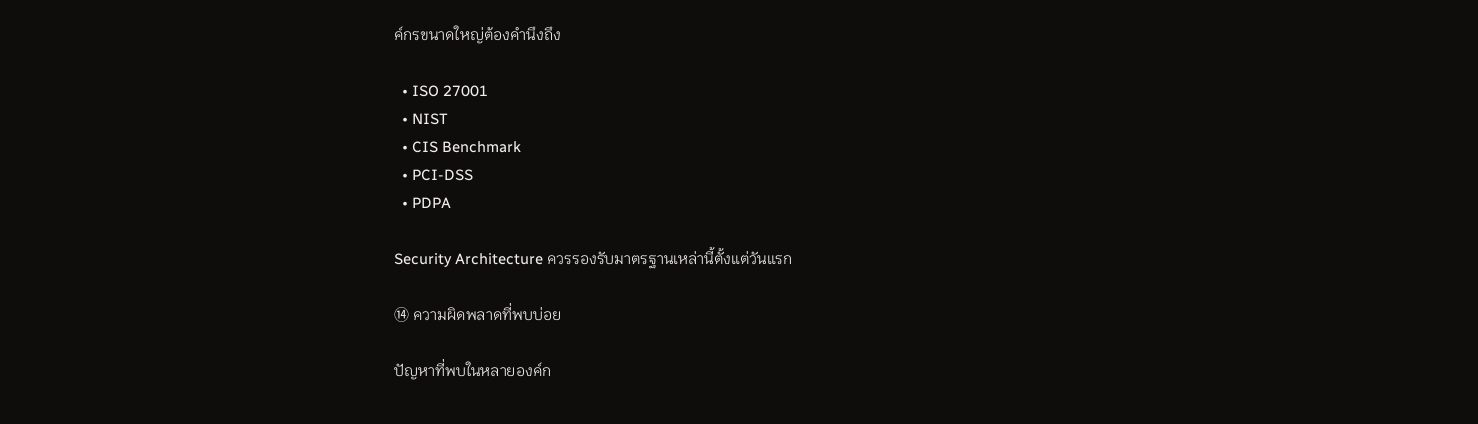ค์กรขนาดใหญ่ต้องคำนึงถึง

  • ISO 27001
  • NIST
  • CIS Benchmark
  • PCI-DSS
  • PDPA

Security Architecture ควรรองรับมาตรฐานเหล่านี้ตั้งแต่วันแรก

⑭ ความผิดพลาดที่พบบ่อย

ปัญหาที่พบในหลายองค์ก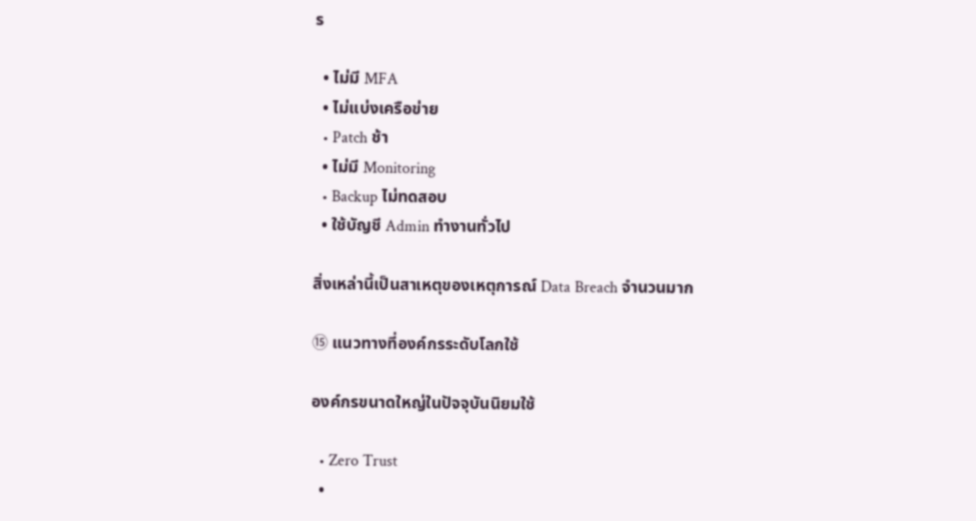ร

  • ไม่มี MFA
  • ไม่แบ่งเครือข่าย
  • Patch ช้า
  • ไม่มี Monitoring
  • Backup ไม่ทดสอบ
  • ใช้บัญชี Admin ทำงานทั่วไป

สิ่งเหล่านี้เป็นสาเหตุของเหตุการณ์ Data Breach จำนวนมาก

⑮ แนวทางที่องค์กรระดับโลกใช้

องค์กรขนาดใหญ่ในปัจจุบันนิยมใช้

  • Zero Trust
  •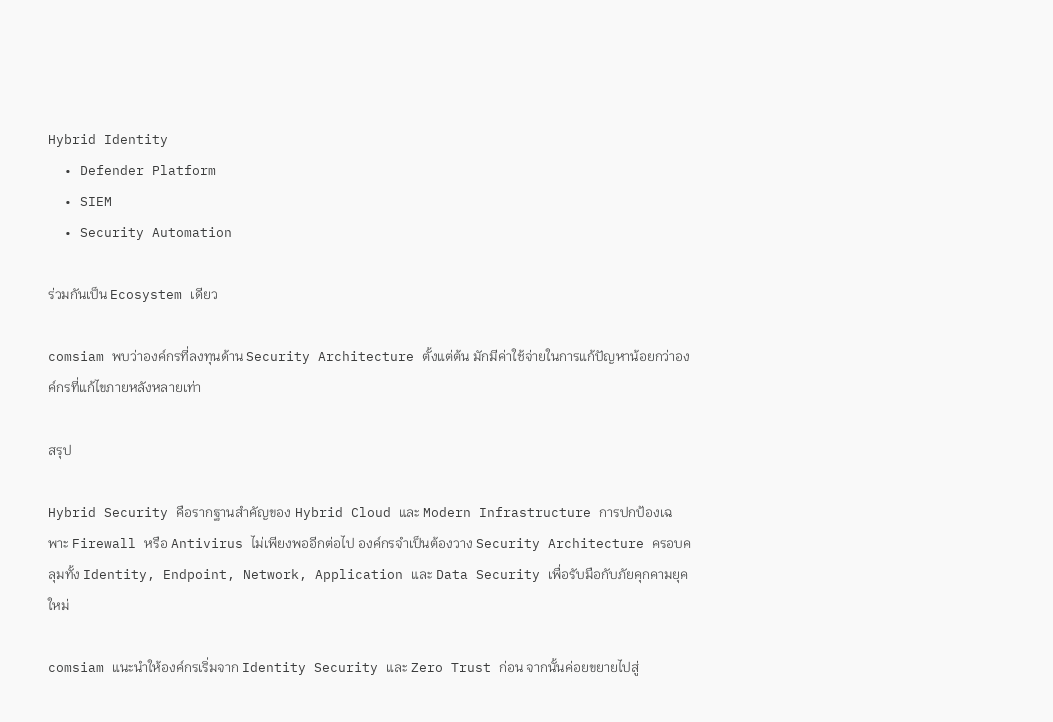Hybrid Identity
  • Defender Platform
  • SIEM
  • Security Automation

ร่วมกันเป็น Ecosystem เดียว

comsiam พบว่าองค์กรที่ลงทุนด้าน Security Architecture ตั้งแต่ต้น มักมีค่าใช้จ่ายในการแก้ปัญหาน้อยกว่าองค์กรที่แก้ไขภายหลังหลายเท่า

สรุป

Hybrid Security คือรากฐานสำคัญของ Hybrid Cloud และ Modern Infrastructure การปกป้องเฉพาะ Firewall หรือ Antivirus ไม่เพียงพออีกต่อไป องค์กรจำเป็นต้องวาง Security Architecture ครอบคลุมทั้ง Identity, Endpoint, Network, Application และ Data Security เพื่อรับมือกับภัยคุกคามยุคใหม่

comsiam แนะนำให้องค์กรเริ่มจาก Identity Security และ Zero Trust ก่อน จากนั้นค่อยขยายไปสู่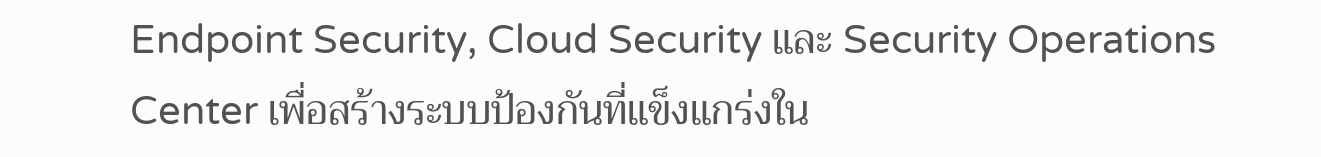Endpoint Security, Cloud Security และ Security Operations Center เพื่อสร้างระบบป้องกันที่แข็งแกร่งใน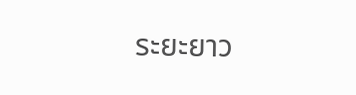ระยะยาว